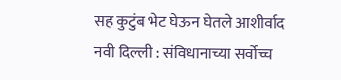सह कुटुंब भेट घेऊन घेतले आशीर्वाद
नवी दिल्ली : संविधानाच्या सर्वोच्च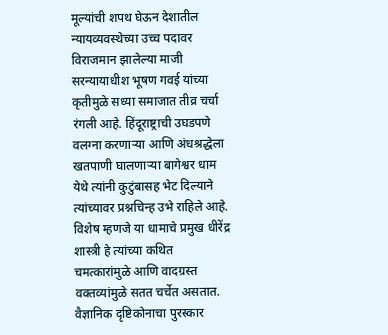मूल्यांची शपथ घेऊन देशातील न्यायव्यवस्थेच्या उच्च पदावर विराजमान झालेल्या माजी सरन्यायाधीश भूषण गवई यांच्या कृतीमुळे सध्या समाजात तीव्र चर्चा रंगली आहे. हिंदूराष्ट्राची उघडपणे वलग्ना करणाऱ्या आणि अंधश्रद्धेला खतपाणी घालणाऱ्या बागेश्वर धाम येथे त्यांनी कुटुंबासह भेट दिल्याने त्यांच्यावर प्रश्नचिन्ह उभे राहिले आहे. विशेष म्हणजे या धामाचे प्रमुख धीरेंद्र शास्त्री हे त्यांच्या कथित चमत्कारांमुळे आणि वादग्रस्त वक्तव्यांमुळे सतत चर्चेत असतात.
वैज्ञानिक दृष्टिकोनाचा पुरस्कार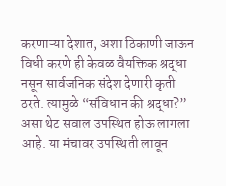करणाऱ्या देशात, अशा ठिकाणी जाऊन विधी करणे ही केवळ वैयक्तिक श्रद्धा नसून सार्वजनिक संदेश देणारी कृती ठरते. त्यामुळे “संविधान की श्रद्धा?” असा थेट सवाल उपस्थित होऊ लागला आहे. या मंचावर उपस्थिती लावून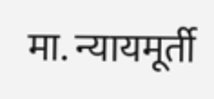मा. न्यायमूर्ती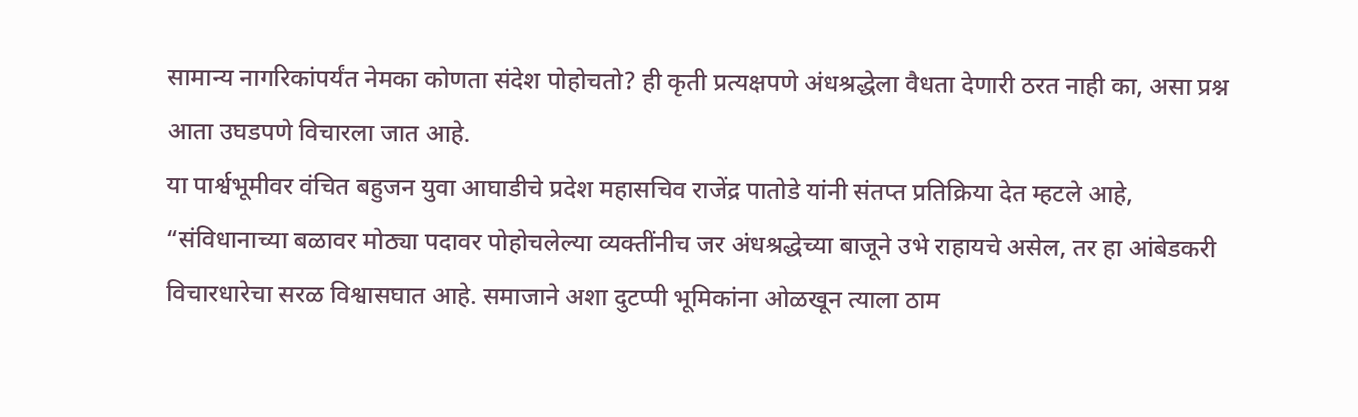सामान्य नागरिकांपर्यंत नेमका कोणता संदेश पोहोचतो? ही कृती प्रत्यक्षपणे अंधश्रद्धेला वैधता देणारी ठरत नाही का, असा प्रश्न आता उघडपणे विचारला जात आहे.
या पार्श्वभूमीवर वंचित बहुजन युवा आघाडीचे प्रदेश महासचिव राजेंद्र पातोडे यांनी संतप्त प्रतिक्रिया देत म्हटले आहे, “संविधानाच्या बळावर मोठ्या पदावर पोहोचलेल्या व्यक्तींनीच जर अंधश्रद्धेच्या बाजूने उभे राहायचे असेल, तर हा आंबेडकरी विचारधारेचा सरळ विश्वासघात आहे. समाजाने अशा दुटप्पी भूमिकांना ओळखून त्याला ठाम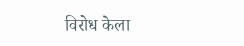विरोध केला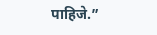पाहिजे.”